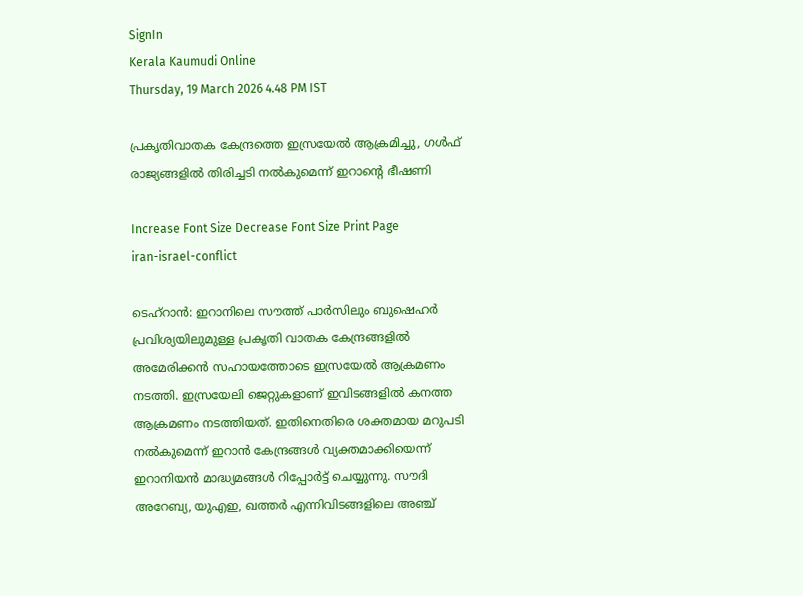SignIn
Kerala Kaumudi Online
Thursday, 19 March 2026 4.48 PM IST

പ്രകൃതിവാതക കേന്ദ്രത്തെ ഇസ്രയേൽ ആക്രമിച്ചു, ഗൾഫ് രാജ്യങ്ങളിൽ തിരിച്ചടി നൽകുമെന്ന് ഇറാന്റെ ഭീഷണി

Increase Font Size Decrease Font Size Print Page
iran-israel-conflict

ടെഹ്റാൻ: ഇറാനിലെ സൗത്ത് പാർസിലും ബുഷെഹർ പ്രവിശ്യയിലുമുള്ള പ്രകൃതി വാതക കേന്ദ്രങ്ങളിൽ അമേരിക്കൻ സഹായത്തോടെ ഇസ്രയേൽ ആക്രമണം നടത്തി. ഇസ്രയേലി ജെറ്റുകളാണ് ഇവിടങ്ങളിൽ കനത്ത ആക്രമണം നടത്തിയത്. ഇതിനെതിരെ ശക്തമായ മറുപടി നൽകുമെന്ന് ഇറാൻ കേന്ദ്രങ്ങൾ വ്യക്തമാക്കിയെന്ന് ഇറാനിയൻ മാദ്ധ്യമങ്ങൾ റിപ്പോർട്ട് ചെയ്യുന്നു. സൗദി അറേബ്യ, യുഎഇ, ഖത്തർ എന്നിവിടങ്ങളിലെ അഞ്ച്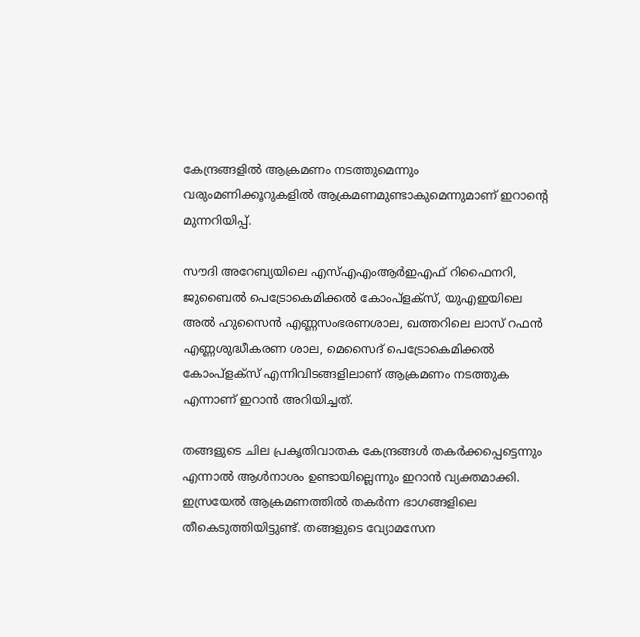കേന്ദ്രങ്ങളിൽ ആക്രമണം നടത്തുമെന്നും വരുംമണിക്കൂറുകളിൽ ആക്രമണമുണ്ടാകുമെന്നുമാണ് ഇറാന്റെ മുന്നറിയിപ്പ്.

സൗദി അറേബ്യയിലെ എസ്‌എഎംആർ‌ഇഎഫ് റിഫൈനറി, ജുബൈൽ പെട്രോകെമിക്കൽ കോംപ്ളക്‌സ്, യുഎഇയിലെ അൽ ഹുസൈൻ എണ്ണസംഭരണശാല, ഖത്തറിലെ ലാസ് റഫൻ എണ്ണശുദ്ധീകരണ ശാല, മെസൈദ് പെട്രോകെമിക്കൽ കോംപ്ളക്‌സ് എന്നിവിടങ്ങളിലാണ് ആക്രമണം നടത്തുക എന്നാണ് ഇറാൻ അറിയിച്ചത്.

തങ്ങളുടെ ചില പ്രകൃതിവാതക കേന്ദ്രങ്ങൾ തകർക്കപ്പെട്ടെന്നും എന്നാൽ ആൾനാശം ഉണ്ടായില്ലെന്നും ഇറാൻ വ്യക്തമാക്കി. ഇസ്രയേൽ ആക്രമണത്തിൽ തകർന്ന ഭാഗങ്ങളിലെ തീകെടുത്തിയിട്ടുണ്ട്. തങ്ങളുടെ വ്യോമസേന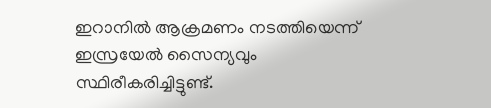ഇറാനിൽ ആക്രമണം നടത്തിയെന്ന് ഇസ്രയേൽ സൈന്യവും സ്ഥിരീകരിച്ചിട്ടുണ്ട്.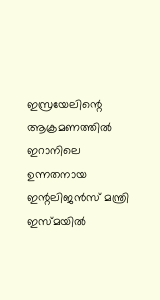ഇസ്രയേലിന്റെ ആക്രമണത്തിൽ ഇറാനിലെ ഉന്നതനായ ഇന്റലിജൻസ് മന്ത്രി ഇസ്‌മയിൽ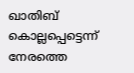ഖാതിബ് കൊല്ലപ്പെട്ടെന്ന് നേരത്തെ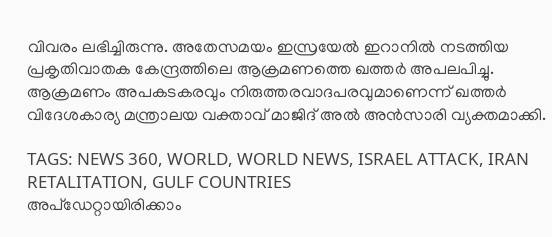വിവരം ലഭിച്ചിരുന്നു. അതേസമയം ഇസ്രയേൽ ഇറാനിൽ നടത്തിയ പ്രകൃതിവാതക കേന്ദ്രത്തിലെ ആക്രമണത്തെ ഖത്തർ അപലപിച്ചു. ആക്രമണം അപകടകരവും നിരുത്തരവാദപരവുമാണെന്ന് ഖത്തർ വിദേശകാര്യ മന്ത്രാലയ വക്താവ് മാജിദ് അൽ അൻസാരി വ്യക്തമാക്കി.

TAGS: NEWS 360, WORLD, WORLD NEWS, ISRAEL ATTACK, IRAN RETALITATION, GULF COUNTRIES
അപ്ഡേറ്റായിരിക്കാം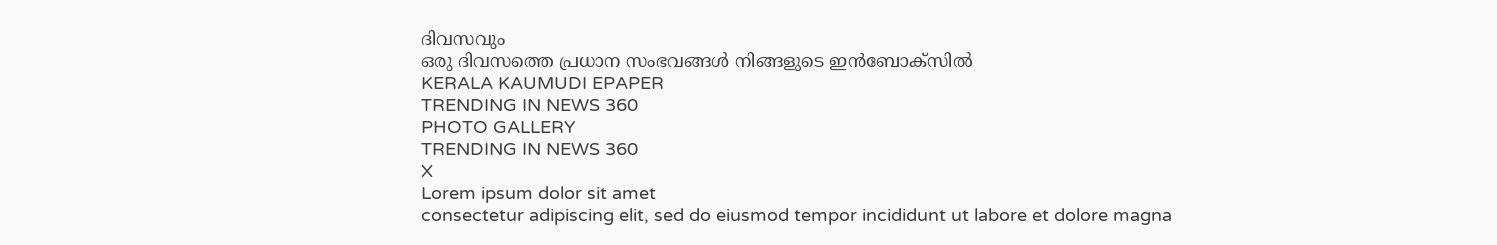ദിവസവും
ഒരു ദിവസത്തെ പ്രധാന സംഭവങ്ങൾ നിങ്ങളുടെ ഇൻബോക്സിൽ
KERALA KAUMUDI EPAPER
TRENDING IN NEWS 360
PHOTO GALLERY
TRENDING IN NEWS 360
X
Lorem ipsum dolor sit amet
consectetur adipiscing elit, sed do eiusmod tempor incididunt ut labore et dolore magna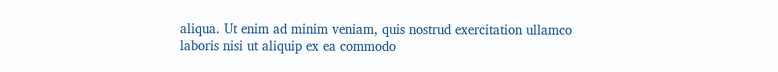aliqua. Ut enim ad minim veniam, quis nostrud exercitation ullamco laboris nisi ut aliquip ex ea commodo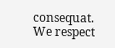consequat.
We respect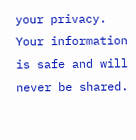your privacy. Your information is safe and will never be shared.